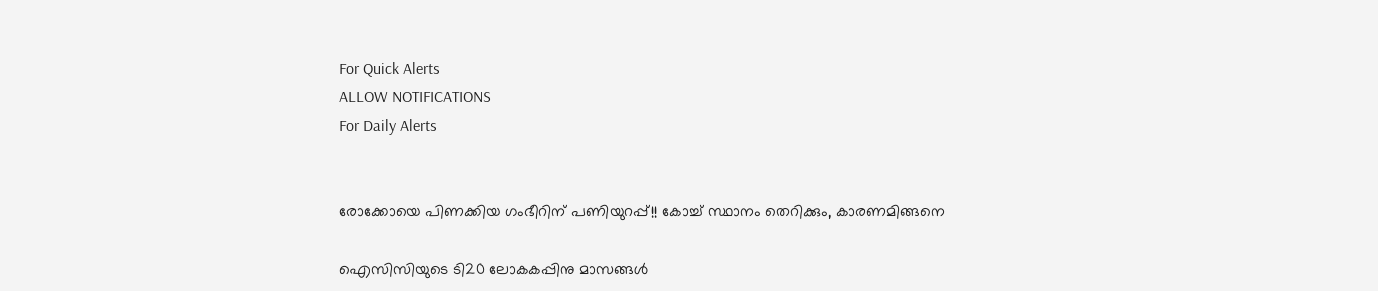For Quick Alerts
ALLOW NOTIFICATIONS
For Daily Alerts


രോക്കോയെ പിണക്കിയ ഗംഭീറിന് പണിയുറപ്പ്!! കോച്ച് സ്ഥാനം തെറിക്കും, കാരണമിങ്ങനെ

ഐസിസിയുടെ ടി20 ലോകകപ്പിനു മാസങ്ങള്‍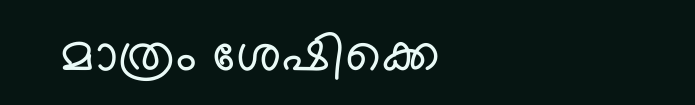മാത്രം ശേഷിക്കെ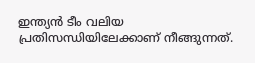ഇന്ത്യന്‍ ടീം വലിയ പ്രതിസന്ധിയിലേക്കാണ് നീങ്ങുന്നത്.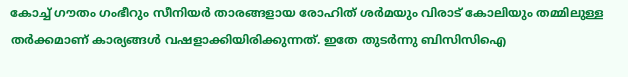കോച്ച് ഗൗതം ഗംഭീറും സീനിയര്‍ താരങ്ങളായ രോഹിത് ശര്‍മയും വിരാട് കോലിയും തമ്മിലുള്ള തര്‍ക്കമാണ് കാര്യങ്ങള്‍ വഷളാക്കിയിരിക്കുന്നത്. ഇതേ തുടര്‍ന്നു ബിസിസിഐ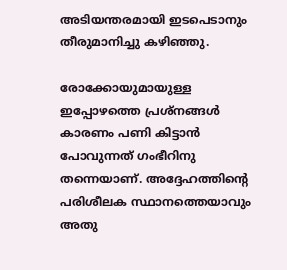അടിയന്തരമായി ഇടപെടാനും തീരുമാനിച്ചു കഴിഞ്ഞു.

രോക്കോയുമായുള്ള ഇപ്പോഴത്തെ പ്രശ്‌നങ്ങള്‍ കാരണം പണി കിട്ടാന്‍ പോവുന്നത് ഗംഭീറിനു തന്നെയാണ്. അദ്ദേഹത്തിന്റെ പരിശീലക സ്ഥാനത്തെയാവും അതു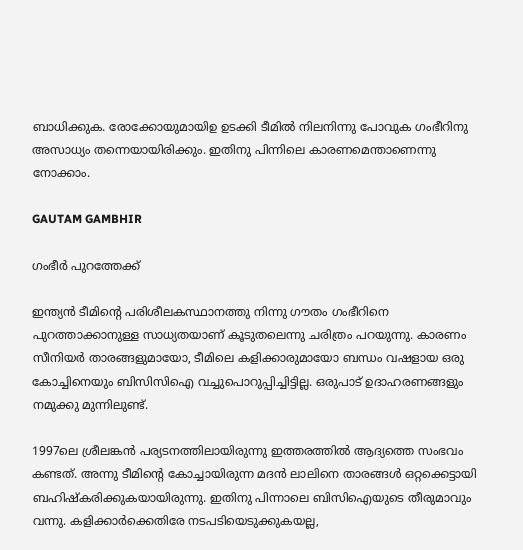ബാധിക്കുക. രോക്കോയുമായിഉ ഉടക്കി ടീമില്‍ നിലനിന്നു പോവുക ഗംഭീറിനു അസാധ്യം തന്നെയായിരിക്കും. ഇതിനു പിന്നിലെ കാരണമെന്താണെന്നു നോക്കാം.

GAUTAM GAMBHIR

ഗംഭീര്‍ പുറത്തേക്ക്

ഇന്ത്യന്‍ ടീമിന്റെ പരിശീലകസ്ഥാനത്തു നിന്നു ഗൗതം ഗംഭീറിനെ പുറത്താക്കാനുള്ള സാധ്യതയാണ് കൂടുതലെന്നു ചരിത്രം പറയുന്നു. കാരണം സീനിയര്‍ താരങ്ങളുമായോ, ടീമിലെ കളിക്കാരുമായോ ബന്ധം വഷളായ ഒരു കോച്ചിനെയും ബിസിസിഐ വച്ചുപൊറുപ്പിച്ചിട്ടില്ല. ഒരുപാട് ഉദാഹരണങ്ങളും നമുക്കു മുന്നിലുണ്ട്.

1997ലെ ശ്രീലങ്കന്‍ പര്യടനത്തിലായിരുന്നു ഇത്തരത്തില്‍ ആദ്യത്തെ സംഭവം കണ്ടത്. അന്നു ടീമിന്റെ കോച്ചായിരുന്ന മദന്‍ ലാലിനെ താരങ്ങള്‍ ഒറ്റക്കെട്ടായി ബഹിഷ്‌കരിക്കുകയായിരുന്നു. ഇതിനു പിന്നാലെ ബിസിഐയുടെ തീരുമാവും വന്നു. കളിക്കാര്‍ക്കെതിരേ നടപടിയെടുക്കുകയല്ല,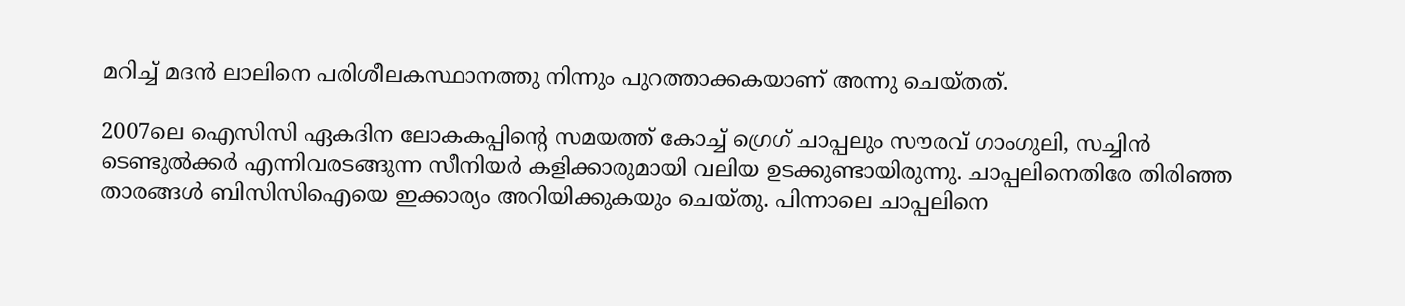മറിച്ച് മദന്‍ ലാലിനെ പരിശീലകസ്ഥാനത്തു നിന്നും പുറത്താക്കകയാണ് അന്നു ചെയ്തത്.

2007ലെ ഐസിസി ഏകദിന ലോകകപ്പിന്റെ സമയത്ത് കോച്ച് ഗ്രെഗ് ചാപ്പലും സൗരവ് ഗാംഗുലി, സച്ചിന്‍ ടെണ്ടുല്‍ക്കര്‍ എന്നിവരടങ്ങുന്ന സീനിയര്‍ കളിക്കാരുമായി വലിയ ഉടക്കുണ്ടായിരുന്നു. ചാപ്പലിനെതിരേ തിരിഞ്ഞ താരങ്ങള്‍ ബിസിസിഐയെ ഇക്കാര്യം അറിയിക്കുകയും ചെയ്തു. പിന്നാലെ ചാപ്പലിനെ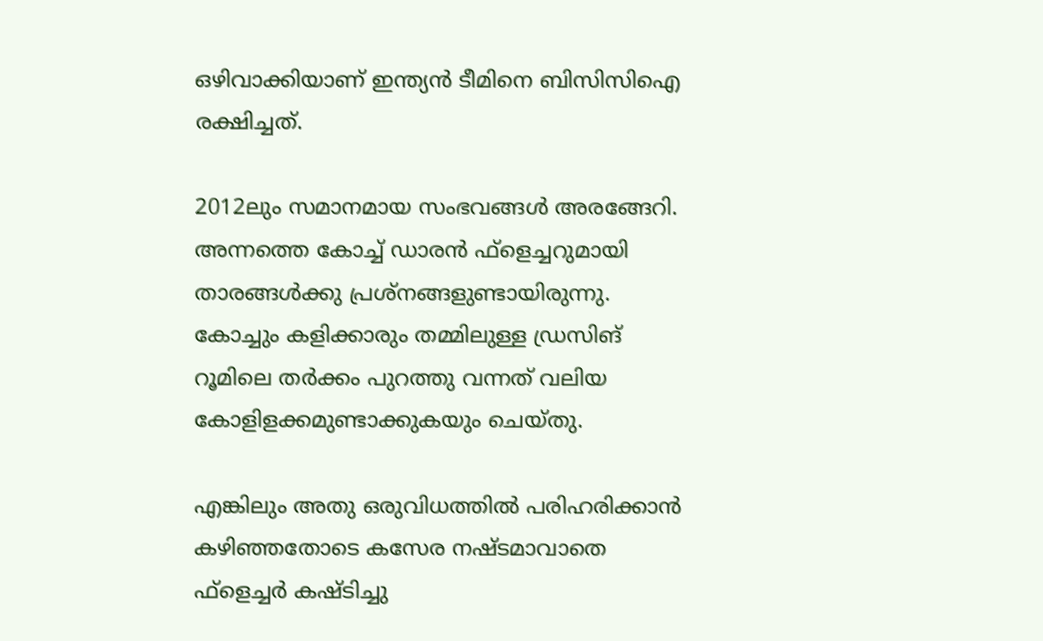ഒഴിവാക്കിയാണ് ഇന്ത്യന്‍ ടീമിനെ ബിസിസിഐ രക്ഷിച്ചത്.

2012ലും സമാനമായ സംഭവങ്ങള്‍ അരങ്ങേറി. അന്നത്തെ കോച്ച് ഡാരന്‍ ഫ്‌ളെച്ചറുമായി താരങ്ങള്‍ക്കു പ്രശ്‌നങ്ങളുണ്ടായിരുന്നു. കോച്ചും കളിക്കാരും തമ്മിലുള്ള ഡ്രസിങ് റൂമിലെ തര്‍ക്കം പുറത്തു വന്നത് വലിയ കോളിളക്കമുണ്ടാക്കുകയും ചെയ്തു.

എങ്കിലും അതു ഒരുവിധത്തില്‍ പരിഹരിക്കാന്‍ കഴിഞ്ഞതോടെ കസേര നഷ്ടമാവാതെ ഫ്‌ളെച്ചര്‍ കഷ്ടിച്ചു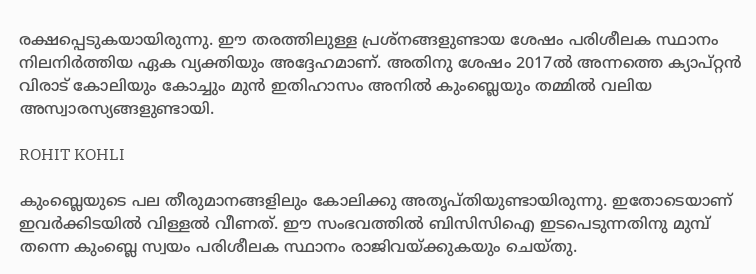രക്ഷപ്പെടുകയായിരുന്നു. ഈ തരത്തിലുള്ള പ്രശ്‌നങ്ങളുണ്ടായ ശേഷം പരിശീലക സ്ഥാനം നിലനിര്‍ത്തിയ ഏക വ്യക്തിയും അദ്ദേഹമാണ്. അതിനു ശേഷം 2017ല്‍ അന്നത്തെ ക്യാപ്റ്റന്‍ വിരാട് കോലിയും കോച്ചും മുന്‍ ഇതിഹാസം അനില്‍ കുംബ്ലെയും തമ്മില്‍ വലിയ അസ്വാരസ്യങ്ങളുണ്ടായി.

ROHIT KOHLI

കുംബ്ലെയുടെ പല തീരുമാനങ്ങളിലും കോലിക്കു അതൃപ്തിയുണ്ടായിരുന്നു. ഇതോടെയാണ് ഇവര്‍ക്കിടയില്‍ വിള്ളല്‍ വീണത്. ഈ സംഭവത്തില്‍ ബിസിസിഐ ഇടപെടുന്നതിനു മുമ്പ് തന്നെ കുംബ്ലെ സ്വയം പരിശീലക സ്ഥാനം രാജിവയ്ക്കുകയും ചെയ്തു.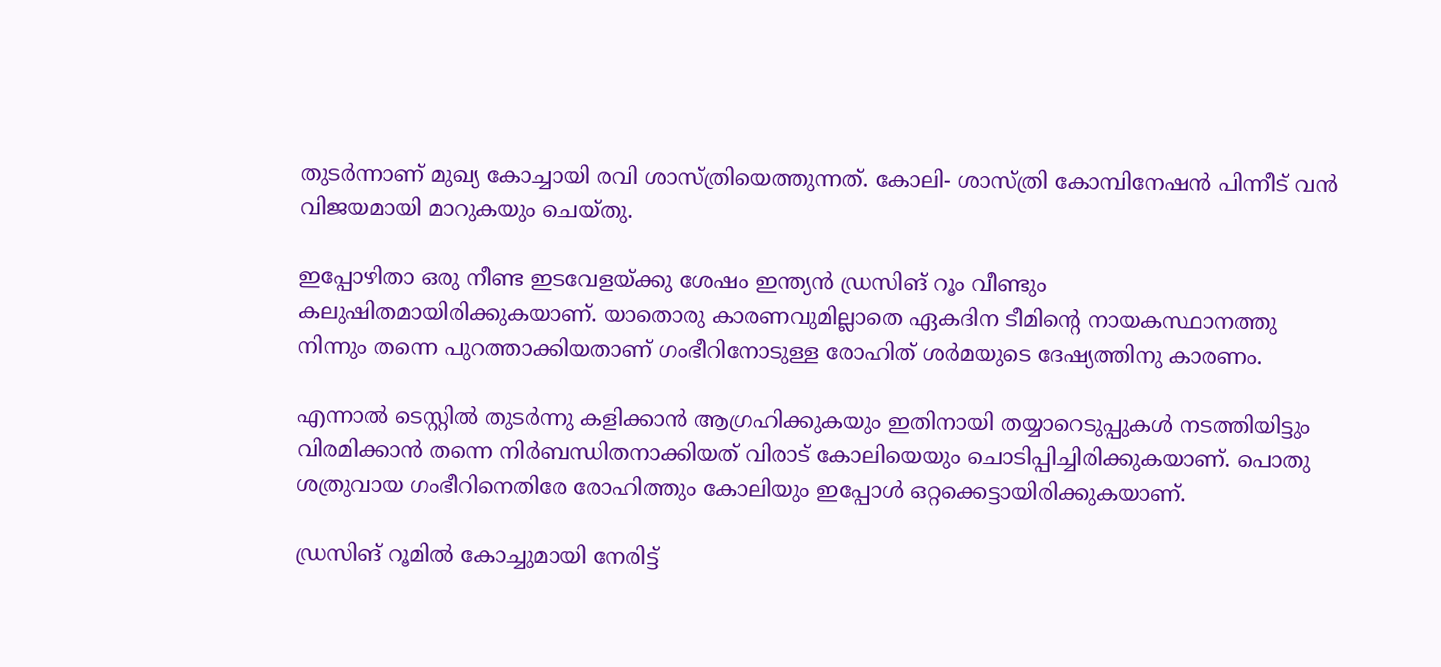തുടര്‍ന്നാണ് മുഖ്യ കോച്ചായി രവി ശാസ്ത്രിയെത്തുന്നത്. കോലി- ശാസ്ത്രി കോമ്പിനേഷന്‍ പിന്നീട് വന്‍ വിജയമായി മാറുകയും ചെയ്തു.

ഇപ്പോഴിതാ ഒരു നീണ്ട ഇടവേളയ്ക്കു ശേഷം ഇന്ത്യന്‍ ഡ്രസിങ് റൂം വീണ്ടും കലുഷിതമായിരിക്കുകയാണ്. യാതൊരു കാരണവുമില്ലാതെ ഏകദിന ടീമിന്റെ നായകസ്ഥാനത്തു നിന്നും തന്നെ പുറത്താക്കിയതാണ് ഗംഭീറിനോടുള്ള രോഹിത് ശര്‍മയുടെ ദേഷ്യത്തിനു കാരണം.

എന്നാല്‍ ടെസ്റ്റില്‍ തുടര്‍ന്നു കളിക്കാന്‍ ആഗ്രഹിക്കുകയും ഇതിനായി തയ്യാറെടുപ്പുകള്‍ നടത്തിയിട്ടും വിരമിക്കാന്‍ തന്നെ നിര്‍ബന്ധിതനാക്കിയത് വിരാട് കോലിയെയും ചൊടിപ്പിച്ചിരിക്കുകയാണ്. പൊതു ശത്രുവായ ഗംഭീറിനെതിരേ രോഹിത്തും കോലിയും ഇപ്പോള്‍ ഒറ്റക്കെട്ടായിരിക്കുകയാണ്.

ഡ്രസിങ് റൂമില്‍ കോച്ചുമായി നേരിട്ട്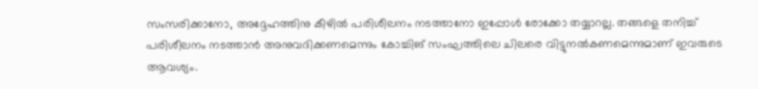സംസരിക്കാനോ, അദ്ദേഹത്തിനു കീഴില്‍ പരിശീലനം നടത്താനോ ഇപ്പോള്‍ രോക്കോ തയ്യാറല്ല. തങ്ങളെ തനിച്ച് പരിശീലനം നടത്താന്‍ അനുവദിക്കണമെന്നും കോച്ചിങ് സംഘത്തിലെ ചിലരെ വിട്ടുനല്‍കണമെന്നുമാണ് ഇവരുടെ ആവശ്യം.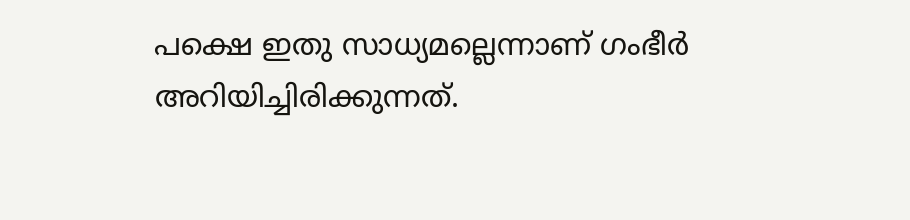പക്ഷെ ഇതു സാധ്യമല്ലെന്നാണ് ഗംഭീര്‍ അറിയിച്ചിരിക്കുന്നത്.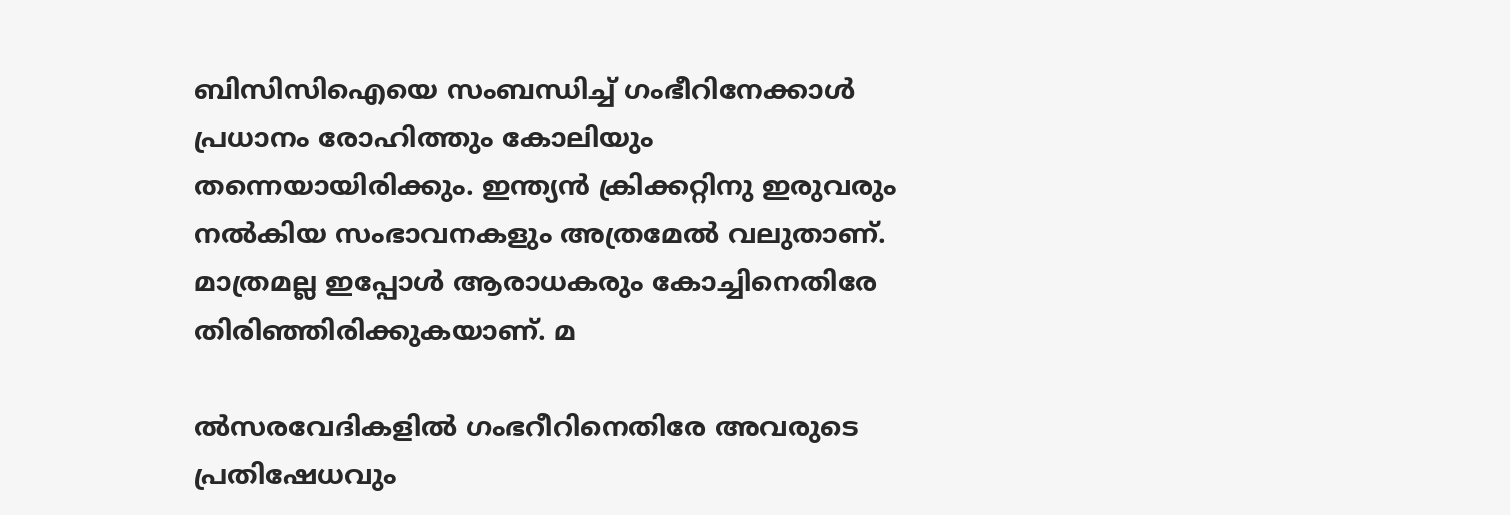ബിസിസിഐയെ സംബന്ധിച്ച് ഗംഭീറിനേക്കാള്‍ പ്രധാനം രോഹിത്തും കോലിയും തന്നെയായിരിക്കും. ഇന്ത്യന്‍ ക്രിക്കറ്റിനു ഇരുവരും നല്‍കിയ സംഭാവനകളും അത്രമേല്‍ വലുതാണ്. മാത്രമല്ല ഇപ്പോള്‍ ആരാധകരും കോച്ചിനെതിരേ തിരിഞ്ഞിരിക്കുകയാണ്. മ

ല്‍സരവേദികളില്‍ ഗംഭറീറിനെതിരേ അവരുടെ പ്രതിഷേധവും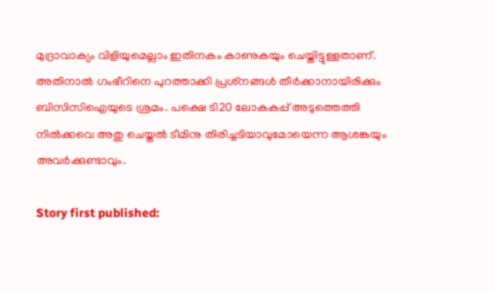മുദ്രാവാക്യം വിളിയുമെല്ലാം ഇതിനകം കാണുകയും ചെയ്തിട്ടുള്ളതാണ്. അതിനാല്‍ ഗംഭീറിനെ പുറത്താക്കി പ്രശ്‌നങ്ങള്‍ തീര്‍ക്കാനായിരിക്കും ബിസിസിഐയുടെ ശ്രമം. പക്ഷെ ടി20 ലോകകപ്പ് അടുത്തെത്തി നില്‍ക്കവെ അതു ചെയ്തല്‍ ടീമിനു തിരിച്ചടിയാവുമോയെന്ന ആശങ്കയും അവര്‍ക്കുണ്ടാവും.

Story first published: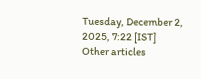Tuesday, December 2, 2025, 7:22 [IST]
Other articles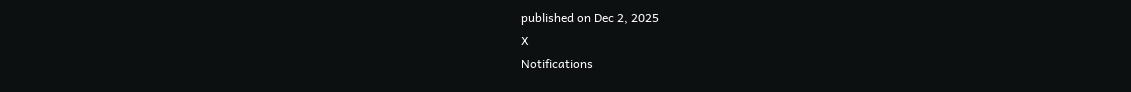published on Dec 2, 2025
X
Notifications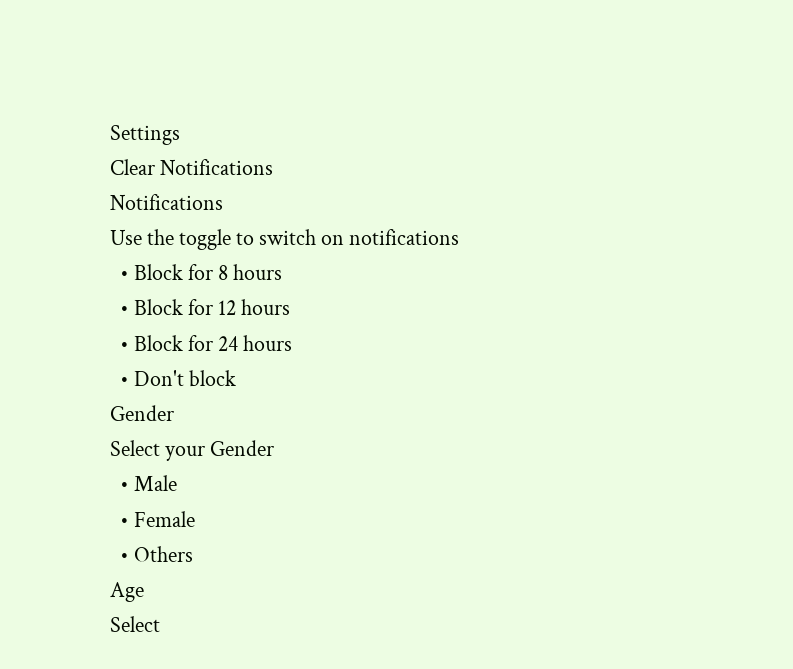Settings
Clear Notifications
Notifications
Use the toggle to switch on notifications
  • Block for 8 hours
  • Block for 12 hours
  • Block for 24 hours
  • Don't block
Gender
Select your Gender
  • Male
  • Female
  • Others
Age
Select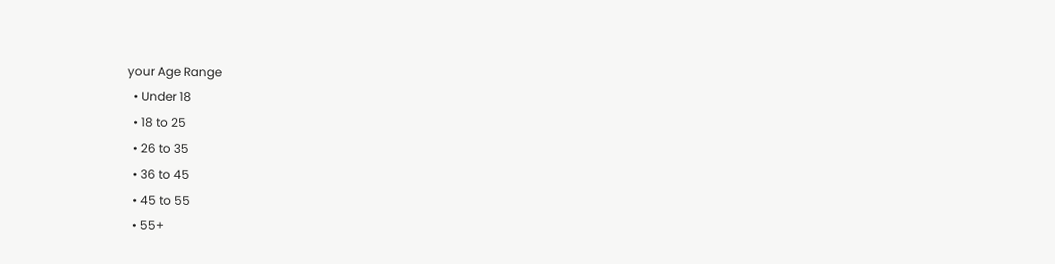your Age Range
  • Under 18
  • 18 to 25
  • 26 to 35
  • 36 to 45
  • 45 to 55
  • 55+